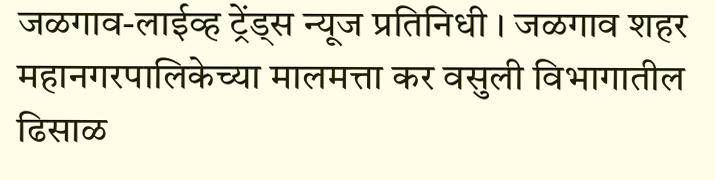जळगाव-लाईव्ह ट्रेंड्स न्यूज प्रतिनिधी । जळगाव शहर महानगरपालिकेच्या मालमत्ता कर वसुली विभागातील ढिसाळ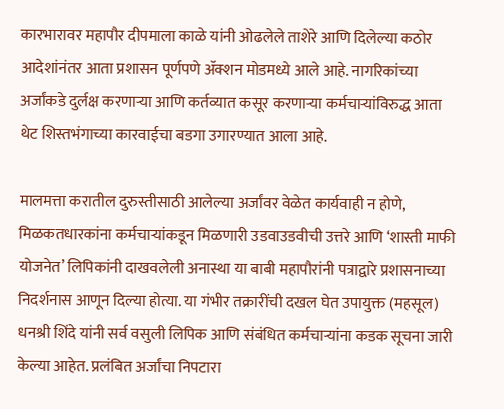कारभारावर महापौर दीपमाला काळे यांनी ओढलेले ताशेरे आणि दिलेल्या कठोर आदेशांनंतर आता प्रशासन पूर्णपणे ॲक्शन मोडमध्ये आले आहे. नागरिकांच्या अर्जांकडे दुर्लक्ष करणाऱ्या आणि कर्तव्यात कसूर करणाऱ्या कर्मचाऱ्यांविरुद्ध आता थेट शिस्तभंगाच्या कारवाईचा बडगा उगारण्यात आला आहे.

मालमत्ता करातील दुरुस्तीसाठी आलेल्या अर्जांवर वेळेत कार्यवाही न होणे, मिळकतधारकांना कर्मचाऱ्यांकडून मिळणारी उडवाउडवीची उत्तरे आणि ‘शास्ती माफी योजनेत’ लिपिकांनी दाखवलेली अनास्था या बाबी महापौरांनी पत्राद्वारे प्रशासनाच्या निदर्शनास आणून दिल्या होत्या. या गंभीर तक्रारींची दखल घेत उपायुक्त (महसूल) धनश्री शिंदे यांनी सर्व वसुली लिपिक आणि संबंधित कर्मचाऱ्यांना कडक सूचना जारी केल्या आहेत. प्रलंबित अर्जांचा निपटारा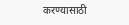करण्यासाठी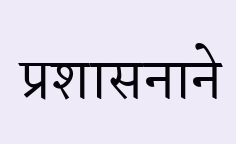प्रशासनाने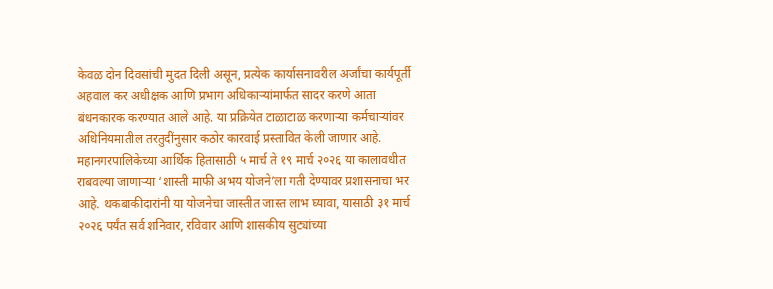केवळ दोन दिवसांची मुदत दिली असून, प्रत्येक कार्यासनावरील अर्जांचा कार्यपूर्ती अहवाल कर अधीक्षक आणि प्रभाग अधिकाऱ्यांमार्फत सादर करणे आता बंधनकारक करण्यात आले आहे. या प्रक्रियेत टाळाटाळ करणाऱ्या कर्मचाऱ्यांवर अधिनियमातील तरतुदींनुसार कठोर कारवाई प्रस्तावित केली जाणार आहे.
महानगरपालिकेच्या आर्थिक हितासाठी ५ मार्च ते १९ मार्च २०२६ या कालावधीत राबवल्या जाणाऱ्या ‘शास्ती माफी अभय योजने’ला गती देण्यावर प्रशासनाचा भर आहे. थकबाकीदारांनी या योजनेचा जास्तीत जास्त लाभ घ्यावा, यासाठी ३१ मार्च २०२६ पर्यंत सर्व शनिवार, रविवार आणि शासकीय सुट्यांच्या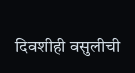दिवशीही वसुलीची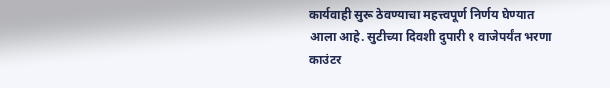कार्यवाही सुरू ठेवण्याचा महत्त्वपूर्ण निर्णय घेण्यात आला आहे. सुटीच्या दिवशी दुपारी १ वाजेपर्यंत भरणा काउंटर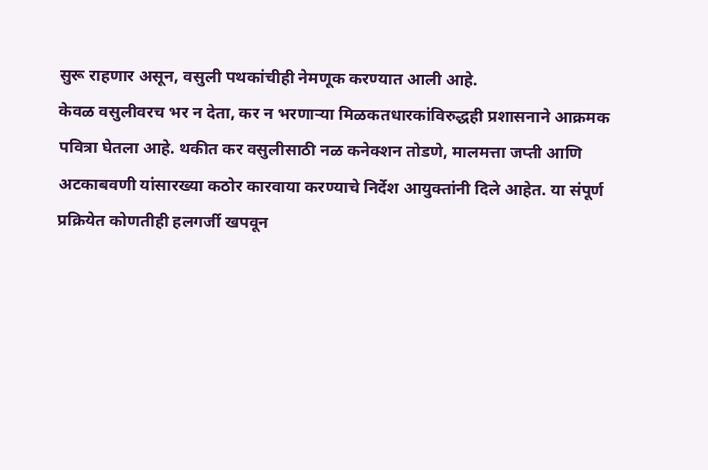सुरू राहणार असून, वसुली पथकांचीही नेमणूक करण्यात आली आहे.
केवळ वसुलीवरच भर न देता, कर न भरणाऱ्या मिळकतधारकांविरुद्धही प्रशासनाने आक्रमक पवित्रा घेतला आहे. थकीत कर वसुलीसाठी नळ कनेक्शन तोडणे, मालमत्ता जप्ती आणि अटकाबवणी यांसारख्या कठोर कारवाया करण्याचे निर्देश आयुक्तांनी दिले आहेत. या संपूर्ण प्रक्रियेत कोणतीही हलगर्जी खपवून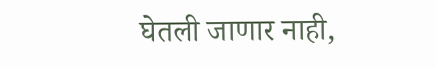घेतली जाणार नाही,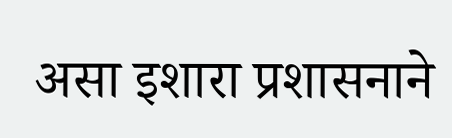असा इशारा प्रशासनाने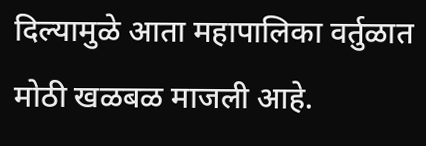दिल्यामुळे आता महापालिका वर्तुळात मोठी खळबळ माजली आहे.